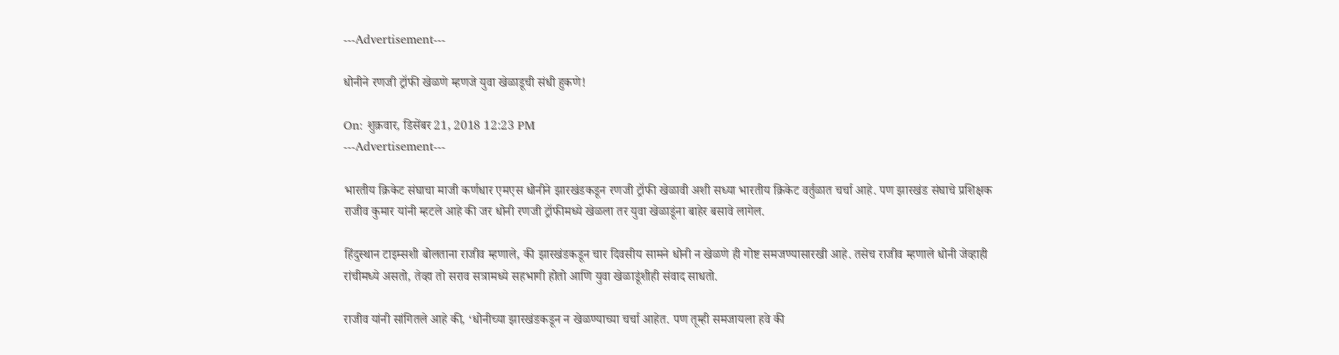---Advertisement---

धोनीने रणजी ट्रॉफी खेळणे म्हणजे युवा खेळाडूची संधी हुकणे!

On: शुक्रवार, डिसेंबर 21, 2018 12:23 PM
---Advertisement---

भारतीय क्रिकेट संघाचा माजी कर्णधार एमएस धोनीने झारखंडकडून रणजी ट्रॉफी खेळावी अशी सध्या भारतीय क्रिकेट वर्तुळात चर्चा आहे. पण झारखंड संघाचे प्रशिक्षक राजीव कुमार यांनी म्हटले आहे की जर धोनी रणजी ट्रॉफीमध्ये खेळला तर युवा खेळाडूंना बाहेर बसावे लागेल.

हिंदुस्थान टाइम्सशी बोलताना राजीव म्हणाले, की झारखंडकडून चार दिवसीय सामने धोनी न खेळणे ही गोष्ट समजण्यासारखी आहे. तसेच राजीव म्हणाले धोनी जेव्हाही रांचीमध्ये असतो, तेव्हा तो सराव सत्रामध्ये सहभागी होतो आणि युवा खेळाडूंशीही संवाद साधतो.

राजीव यांनी सांगितले आहे की, ‘धोनीच्या झारखंडकडून न खेळण्याच्या चर्चा आहेत. पण तूम्ही समजायला हवे की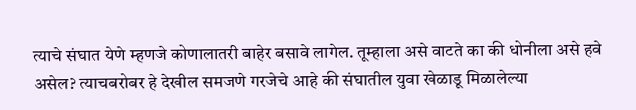त्याचे संघात येणे म्हणजे कोणालातरी बाहेर बसावे लागेल. तूम्हाला असे वाटते का की धोनीला असे हवे असेल? त्याचबरोबर हे देखील समजणे गरजेचे आहे की संघातील युवा खेळाडू मिळालेल्या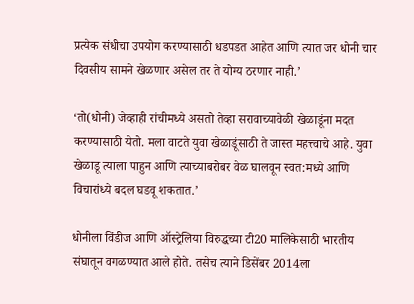प्रत्येक संधीचा उपयोग करण्यासाठी धडपडत आहेत आणि त्यात जर धोनी चार दिवसीय सामने खेळणार असेल तर ते योग्य ठरणार नाही.’

‘तो(धोनी) जेव्हाही रांचीमध्ये असतो तेव्हा सरावाच्यावेळी खेळाडूंना मदत करण्यासाठी येतो. मला वाटते युवा खेळाडूंसाठी ते जास्त महत्त्वाचे आहे. युवा खेळाडू त्याला पाहुन आणि त्याच्याबरोबर वेळ घालवून स्वत:मध्ये आणि विचारांध्ये बदल घडवू शकतात.’

धोनीला विंडीज आणि ऑस्ट्रेलिया विरुद्धच्या टी20 मालिकेसाठी भारतीय संघातून वगळण्यात आले होते. तसेच त्याने डिसेंबर 2014ला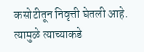कसोटीतून निवृत्ती घेतली आहे. त्यामुळे त्याच्याकडे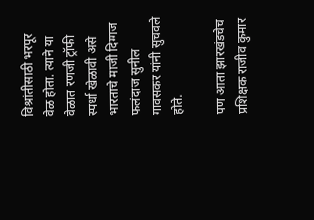विश्रांतीसाठी भरपूर वेळ होता. त्याने या वेळात रणजी ट्रॉफी स्पर्धा खेळावी असे भारताचे माजी दिग्गज फलंदाज सुनील गावसकर यांनी सुचवले होते.

पण आता झारखंडचेच प्रशिक्षक राजीव कुमार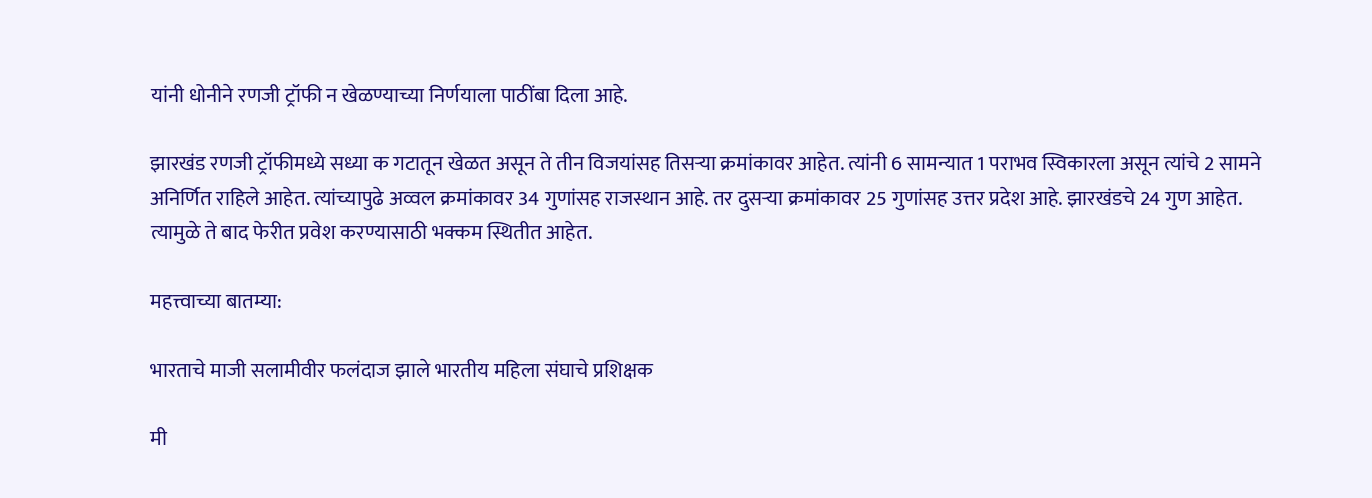यांनी धोनीने रणजी ट्रॉफी न खेळण्याच्या निर्णयाला पाठींबा दिला आहे.

झारखंड रणजी ट्रॉफीमध्ये सध्या क गटातून खेळत असून ते तीन विजयांसह तिसऱ्या क्रमांकावर आहेत. त्यांनी 6 सामन्यात 1 पराभव स्विकारला असून त्यांचे 2 सामने अनिर्णित राहिले आहेत. त्यांच्यापुढे अव्वल क्रमांकावर 34 गुणांसह राजस्थान आहे. तर दुसऱ्या क्रमांकावर 25 गुणांसह उत्तर प्रदेश आहे. झारखंडचे 24 गुण आहेत. त्यामुळे ते बाद फेरीत प्रवेश करण्यासाठी भक्कम स्थितीत आहेत.

महत्त्वाच्या बातम्या:

भारताचे माजी सलामीवीर फलंदाज झाले भारतीय महिला संघाचे प्रशिक्षक

मी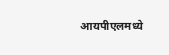आयपीएलमध्ये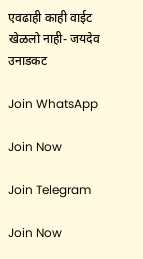एवढाही काही वाईट खेळलो नाही- जयदेव उनाडकट

Join WhatsApp

Join Now

Join Telegram

Join Now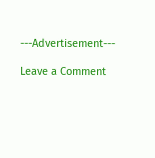---Advertisement---

Leave a Comment